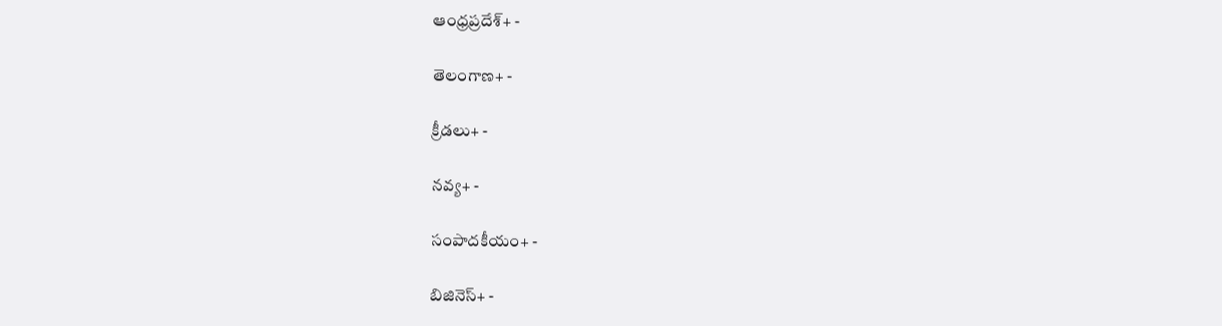ఆంధ్రప్రదేశ్+ -

తెలంగాణ+ -

క్రీడలు+ -

నవ్య+ -

సంపాదకీయం+ -

బిజినెస్+ -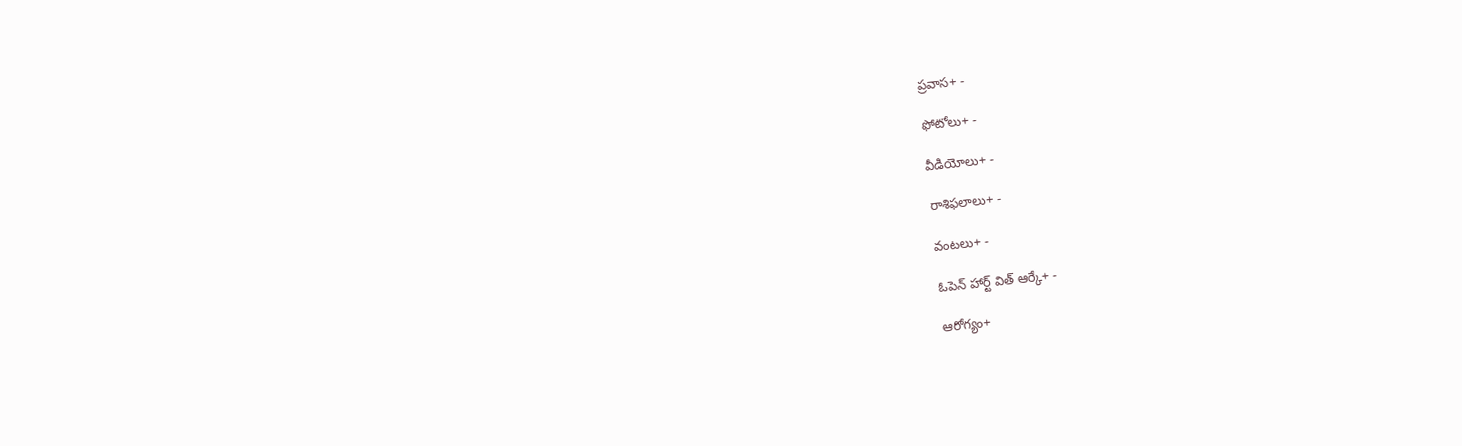ప్రవాస+ -

ఫోటోలు+ -

వీడియోలు+ -

రాశిఫలాలు+ -

వంటలు+ -

ఓపెన్ హార్ట్ విత్ ఆర్కే+ -

ఆరోగ్యం+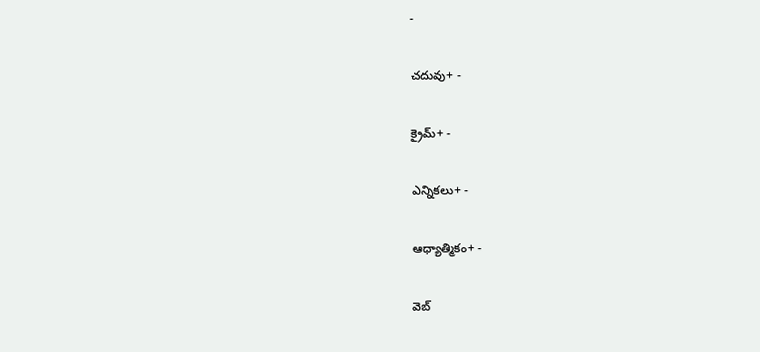-

చదువు+ -

క్రైమ్+ -

ఎన్నికలు+ -

ఆధ్యాత్మికం+ -

వెబ్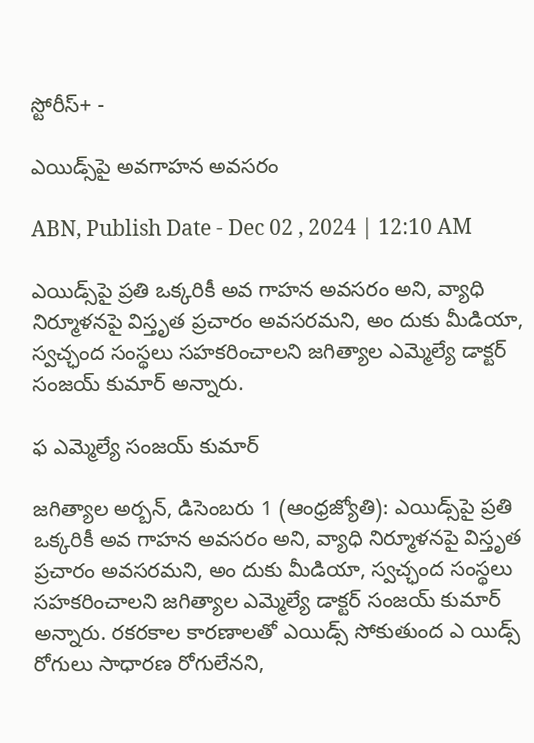స్టోరీస్+ -

ఎయిడ్స్‌పై అవగాహన అవసరం

ABN, Publish Date - Dec 02 , 2024 | 12:10 AM

ఎయిడ్స్‌పై ప్రతి ఒక్కరికీ అవ గాహన అవసరం అని, వ్యాధి నిర్మూళనపై విస్తృత ప్రచారం అవసరమని, అం దుకు మీడియా, స్వచ్ఛంద సంస్థలు సహకరించాలని జగిత్యాల ఎమ్మెల్యే డాక్టర్‌ సంజయ్‌ కుమార్‌ అన్నారు.

ఫ ఎమ్మెల్యే సంజయ్‌ కుమార్‌

జగిత్యాల అర్బన్‌, డిసెంబరు 1 (ఆంధ్రజ్యోతి): ఎయిడ్స్‌పై ప్రతి ఒక్కరికీ అవ గాహన అవసరం అని, వ్యాధి నిర్మూళనపై విస్తృత ప్రచారం అవసరమని, అం దుకు మీడియా, స్వచ్ఛంద సంస్థలు సహకరించాలని జగిత్యాల ఎమ్మెల్యే డాక్టర్‌ సంజయ్‌ కుమార్‌ అన్నారు. రకరకాల కారణాలతో ఎయిడ్స్‌ సోకుతుంద ఎ యిడ్స్‌ రోగులు సాధారణ రోగులేనని,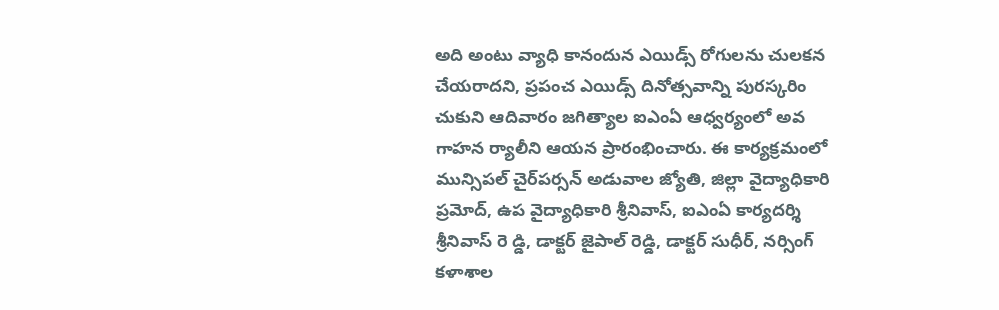అది అంటు వ్యాధి కానందున ఎయిడ్స్‌ రోగులను చులకన చేయరాదని, ప్రపంచ ఎయిడ్స్‌ దినోత్సవాన్ని పురస్కరిం చుకుని ఆదివారం జగిత్యాల ఐఎంఏ ఆధ్వర్యంలో అవ గాహన ర్యాలీని ఆయన ప్రారంభించారు. ఈ కార్యక్రమంలో మున్సిపల్‌ చైర్‌పర్సన్‌ అడువాల జ్యోతి, జిల్లా వైద్యాధికారి ప్రమోద్‌, ఉప వైద్యాధికారి శ్రీనివాస్‌, ఐఎంఏ కార్యదర్శి శ్రీనివాస్‌ రె డ్డి, డాక్టర్‌ జైపాల్‌ రెడ్డి, డాక్టర్‌ సుధీర్‌, నర్సింగ్‌ కళాశాల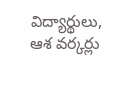విద్యార్థులు, ఆశ వర్కర్లు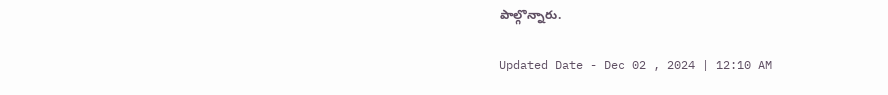పాల్గొన్నారు.

Updated Date - Dec 02 , 2024 | 12:10 AM